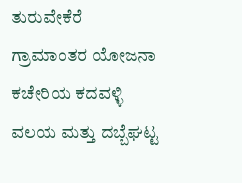ತುರುವೇಕೆರೆ ಗ್ರಾಮಾಂತರ ಯೋಜನಾ ಕಚೇರಿಯ ಕದವಳ್ಳಿ ವಲಯ ಮತ್ತು ದಬ್ಬೆಘಟ್ಟ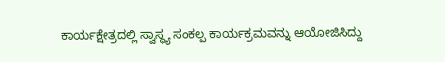ಕಾರ್ಯಕ್ಷೇತ್ರದಲ್ಲಿ ಸ್ವಾಸ್ಥ್ಯ ಸಂಕಲ್ಪ ಕಾರ್ಯಕ್ರಮವನ್ನು ಆಯೋಜಿಸಿದ್ದು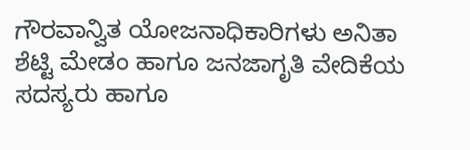ಗೌರವಾನ್ವಿತ ಯೋಜನಾಧಿಕಾರಿಗಳು ಅನಿತಾ ಶೆಟ್ಟಿ ಮೇಡಂ ಹಾಗೂ ಜನಜಾಗೃತಿ ವೇದಿಕೆಯ ಸದಸ್ಯರು ಹಾಗೂ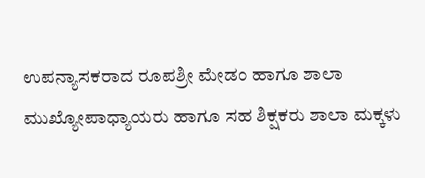ಉಪನ್ಯಾಸಕರಾದ ರೂಪಶ್ರೀ ಮೇಡಂ ಹಾಗೂ ಶಾಲಾ ಮುಖ್ಯೋಪಾಧ್ಯಾಯರು ಹಾಗೂ ಸಹ ಶಿಕ್ಷಕರು ಶಾಲಾ ಮಕ್ಕಳು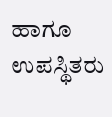ಹಾಗೂ ಉಪಸ್ಥಿತರು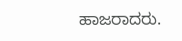ಹಾಜರಾದರು.